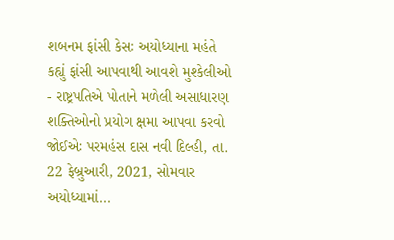શબનમ ફાંસી કેસઃ અયોધ્યાના મહંતે કહ્યું ફાંસી આપવાથી આવશે મુશ્કેલીઓ
- રાષ્ટ્રપતિએ પોતાને મળેલી અસાધારણ શક્તિઓનો પ્રયોગ ક્ષમા આપવા કરવો જોઈએઃ પરમહંસ દાસ નવી દિલ્હી, તા. 22 ફેબ્રુઆરી, 2021, સોમવાર અયોધ્યામાં...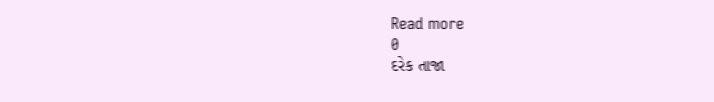Read more
0
દરેક તાજા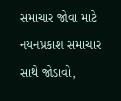સમાચાર જોવા માટે નયનપ્રકાશ સમાચાર સાથે જોડાવો,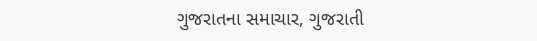ગુજરાતના સમાચાર, ગુજરાતી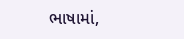ભાષામાં,